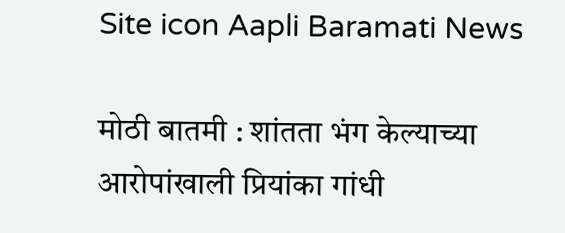Site icon Aapli Baramati News

मोठी बातमी : शांतता भंग केल्याच्या आरोपांखाली प्रियांका गांधी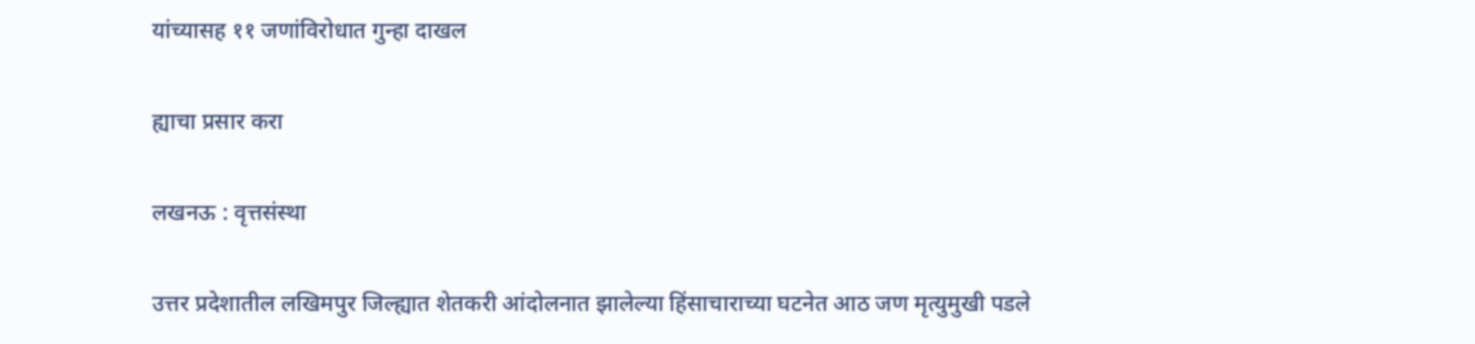यांच्यासह ११ जणांविरोधात गुन्हा दाखल

ह्याचा प्रसार करा

लखनऊ : वृत्तसंस्था

उत्तर प्रदेशातील लखिमपुर जिल्ह्यात शेतकरी आंदोलनात झालेल्या हिंसाचाराच्या घटनेत आठ जण मृत्युमुखी पडले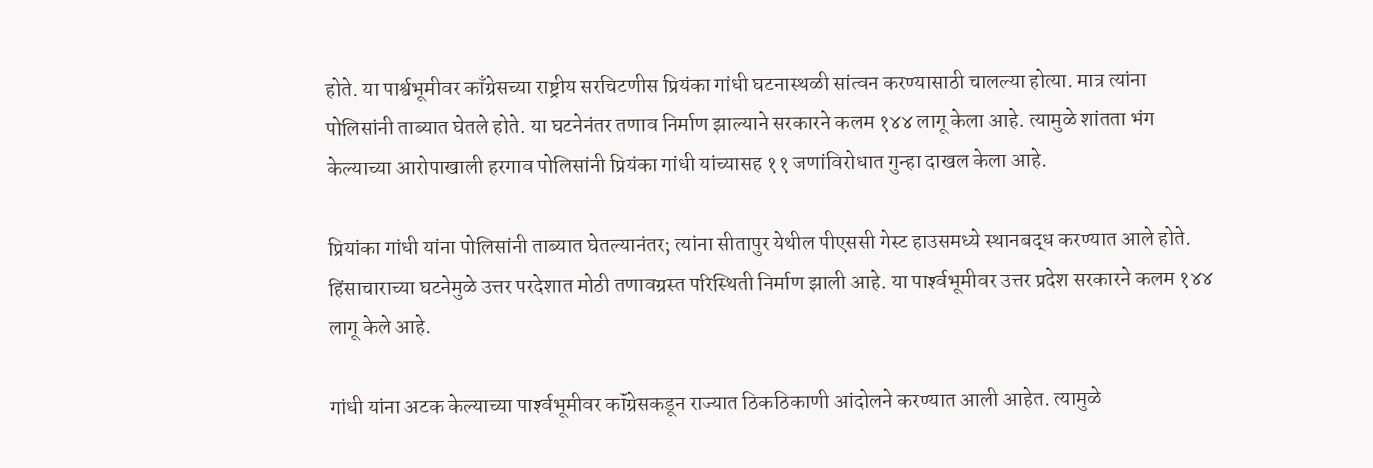होते. या पार्श्वभूमीवर काँग्रेसच्या राष्ट्रीय सरचिटणीस प्रियंका गांधी घटनास्थळी सांत्वन करण्यासाठी चालल्या होत्या. मात्र त्यांना पोलिसांनी ताब्यात घेतले होते. या घटनेनंतर तणाव निर्माण झाल्याने सरकारने कलम १४४ लागू केला आहे. त्यामुळे शांतता भंग केल्याच्या आरोपाखाली हरगाव पोलिसांनी प्रियंका गांधी यांच्यासह ११ जणांविरोधात गुन्हा दाखल केला आहे.

प्रियांका गांधी यांना पोलिसांनी ताब्यात घेतल्यानंतर; त्यांना सीतापुर येथील पीएससी गेस्ट हाउसमध्ये स्थानबद्ध करण्यात आले होते. हिंसाचाराच्या घटनेमुळे उत्तर परदेशात मोठी तणावग्रस्त परिस्थिती निर्माण झाली आहे. या पार्श्‍वभूमीवर उत्तर प्रदेश सरकारने कलम १४४ लागू केले आहे.

गांधी यांना अटक केल्याच्या पार्श्‍वभूमीवर कॉंग्रेसकडून राज्यात ठिकठिकाणी आंदोलने करण्यात आली आहेत. त्यामुळे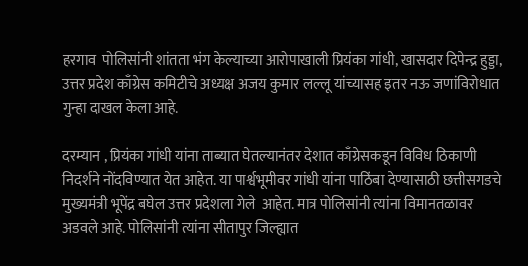हरगाव  पोलिसांनी शांतता भंग केल्याच्या आरोपाखाली प्रियंका गांधी, खासदार दिपेन्द्र हुड्डा, उत्तर प्रदेश काँग्रेस कमिटीचे अध्यक्ष अजय कुमार लल्लू यांच्यासह इतर नऊ जणांविरोधात गुन्हा दाखल केला आहे.

दरम्यान , प्रियंका गांधी यांना ताब्यात घेतल्यानंतर देशात काँग्रेसकडून विविध ठिकाणी निदर्शने नोंदविण्यात येत आहेत. या पार्श्वभूमीवर गांधी यांना पाठिंबा देण्यासाठी छत्तीसगडचे मुख्यमंत्री भूपेंद्र बघेल उत्तर प्रदेशला गेले  आहेत. मात्र पोलिसांनी त्यांना विमानतळावर अडवले आहे. पोलिसांनी त्यांना सीतापुर जिल्ह्यात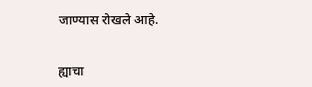जाण्यास रोखले आहे.


ह्याचा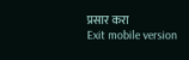प्रसार करा
Exit mobile version